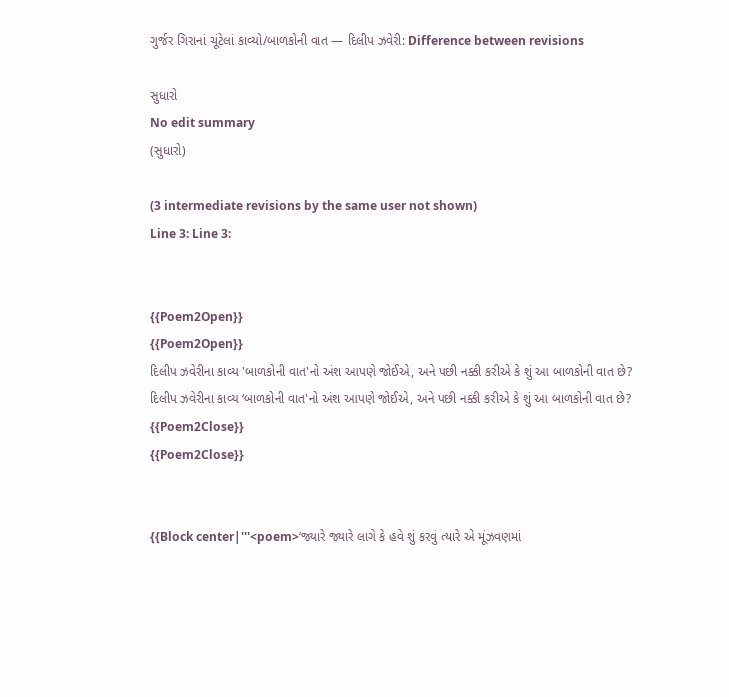ગુર્જર ગિરાનાં ચૂંટેલાં કાવ્યો/બાળકોની વાત — દિલીપ ઝવેરી: Difference between revisions

સુધારો
No edit summary
(સુધારો)

(3 intermediate revisions by the same user not shown)
Line 3: Line 3:


{{Poem2Open}}
{{Poem2Open}}
દિલીપ ઝવેરીના કાવ્ય 'બાળકોની વાત'નો અંશ આપણે જોઈએ, અને પછી નક્કી કરીએ કે શું આ બાળકોની વાત છે?
દિલીપ ઝવેરીના કાવ્ય ‘બાળકોની વાત'નો અંશ આપણે જોઈએ, અને પછી નક્કી કરીએ કે શું આ બાળકોની વાત છે?
{{Poem2Close}}
{{Poem2Close}}


{{Block center|'''<poem>‘જ્યારે જ્યારે લાગે કે હવે શું કરવું ત્યારે એ મૂંઝવણમાં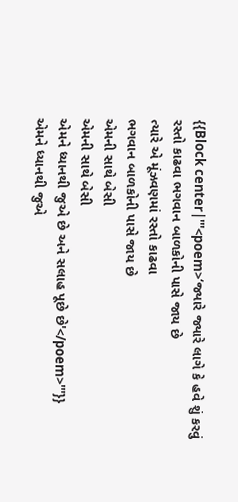{{Block center|'''<poem>‘જ્યારે જ્યારે લાગે કે હવે શું કરવું
રસ્તો કાઢવા ભગવાન બાળકોની પાસે જાય છે
ત્યારે એ મૂંઝવણમાં રસ્તો કાઢવા
ભગવાન બાળકોની પાસે જાય છે
એમની સાથે બેસી
એમની સાથે બેસી
એમને ધ્યાનથી જુએ છે અને સલાહ પૂછે છે'</poem>'''}}
એમને ધ્યાનથી જુએ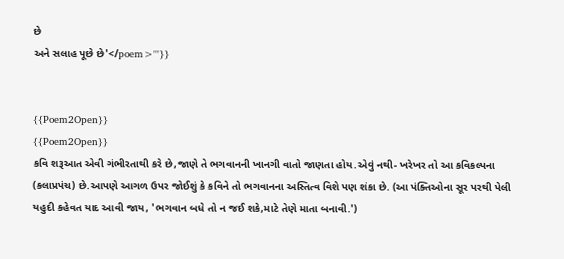છે
અને સલાહ પૂછે છે'</poem>'''}}


{{Poem2Open}}
{{Poem2Open}}
કવિ શરૂઆત એવી ગંભીરતાથી કરે છે,જાણે તે ભગવાનની ખાનગી વાતો જાણતા હોય.એવું નથી- ખરેખર તો આ કવિકલ્પના (કલાપ્રપંચ) છે.આપણે આગળ ઉપર જોઈશું કે કવિને તો ભગવાનના અસ્તિત્વ વિશે પણ શંકા છે. (આ પંક્તિઓના સૂર પરથી પેલી યહુદી કહેવત યાદ આવી જાય, 'ભગવાન બધે તો ન જઈ શકે,માટે તેણે માતા બનાવી.')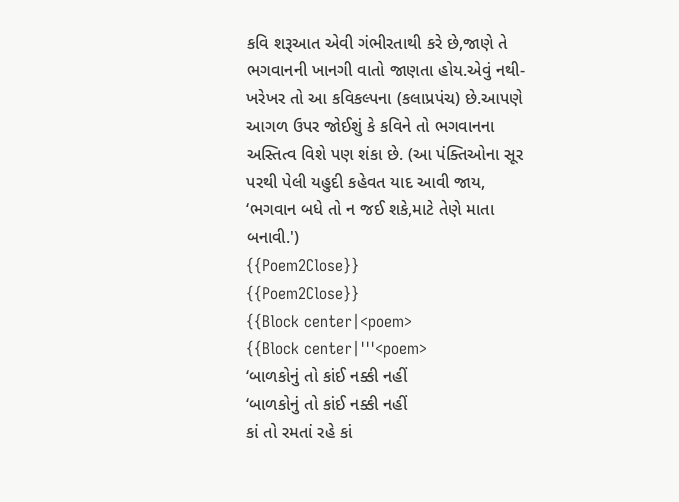કવિ શરૂઆત એવી ગંભીરતાથી કરે છે,જાણે તે ભગવાનની ખાનગી વાતો જાણતા હોય.એવું નથી- ખરેખર તો આ કવિકલ્પના (કલાપ્રપંચ) છે.આપણે આગળ ઉપર જોઈશું કે કવિને તો ભગવાનના અસ્તિત્વ વિશે પણ શંકા છે. (આ પંક્તિઓના સૂર પરથી પેલી યહુદી કહેવત યાદ આવી જાય, ‘ભગવાન બધે તો ન જઈ શકે,માટે તેણે માતા બનાવી.')
{{Poem2Close}}
{{Poem2Close}}
{{Block center|<poem>
{{Block center|'''<poem>
‘બાળકોનું તો કાંઈ નક્કી નહીં
‘બાળકોનું તો કાંઈ નક્કી નહીં
કાં તો રમતાં રહે કાં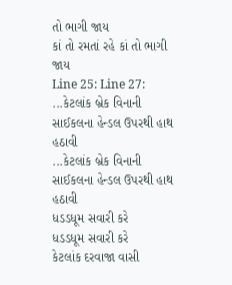તો ભાગી જાય
કાં તો રમતાં રહે કાં તો ભાગી જાય
Line 25: Line 27:
...કેટલાંક બ્રેક વિનાની સાઈકલના હેન્ડલ ઉપરથી હાથ હઠાવી
...કેટલાંક બ્રેક વિનાની સાઈકલના હેન્ડલ ઉપરથી હાથ હઠાવી
ધડડધૂમ સવારી કરે
ધડડધૂમ સવારી કરે
કેટલાંક દરવાજા વાસી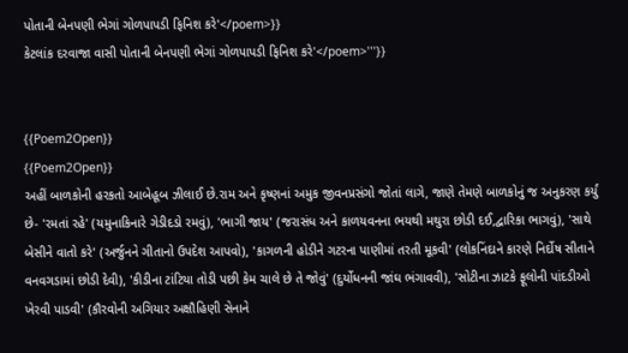પોતાની બેનપણી ભેગાં ગોળપાપડી ફિનિશ કરે'</poem>}}
કેટલાંક દરવાજા વાસી પોતાની બેનપણી ભેગાં ગોળપાપડી ફિનિશ કરે'</poem>'''}}


{{Poem2Open}}
{{Poem2Open}}
અહીં બાળકોની હરકતો આબેહૂબ ઝીલાઈ છે.રામ અને કૃષ્ણનાં અમુક જીવનપ્રસંગો જોતાં લાગે, જાણે તેમણે બાળકોનું જ અનુકરણ કર્યું છે- 'રમતાં રહે' (યમુનાકિનારે ગેડીદડો રમવું), 'ભાગી જાય' (જરાસંધ અને કાળયવનના ભયથી મથુરા છોડી દઈ,દ્વારિકા ભાગવું), 'સાથે બેસીને વાતો કરે' (અર્જુનને ગીતાનો ઉપદેશ આપવો), 'કાગળની હોડીને ગટરના પાણીમાં તરતી મૂકવી' (લોકનિંદાને કારણે નિર્દોષ સીતાને વનવગડામાં છોડી દેવી), 'કીડીના ટાંટિયા તોડી પછી કેમ ચાલે છે તે જોવું' (દુર્યોધનની જાંઘ ભંગાવવી), 'સોટીના ઝાટકે ફૂલોની પાંદડીઓ ખેરવી પાડવી' (કૌરવોની અગિયાર અક્ષૌહિણી સેનાને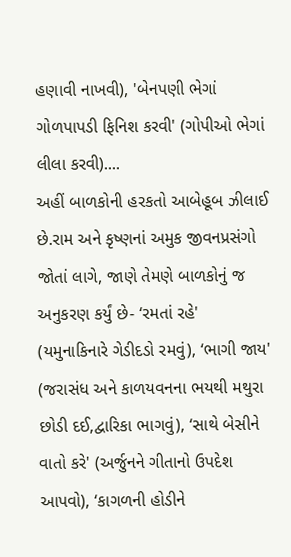હણાવી નાખવી), 'બેનપણી ભેગાં ગોળપાપડી ફિનિશ કરવી' (ગોપીઓ ભેગાં લીલા કરવી)....
અહીં બાળકોની હરકતો આબેહૂબ ઝીલાઈ છે.રામ અને કૃષ્ણનાં અમુક જીવનપ્રસંગો જોતાં લાગે, જાણે તેમણે બાળકોનું જ અનુકરણ કર્યું છે- ‘રમતાં રહે' (યમુનાકિનારે ગેડીદડો રમવું), ‘ભાગી જાય' (જરાસંધ અને કાળયવનના ભયથી મથુરા છોડી દઈ,દ્વારિકા ભાગવું), ‘સાથે બેસીને વાતો કરે' (અર્જુનને ગીતાનો ઉપદેશ આપવો), ‘કાગળની હોડીને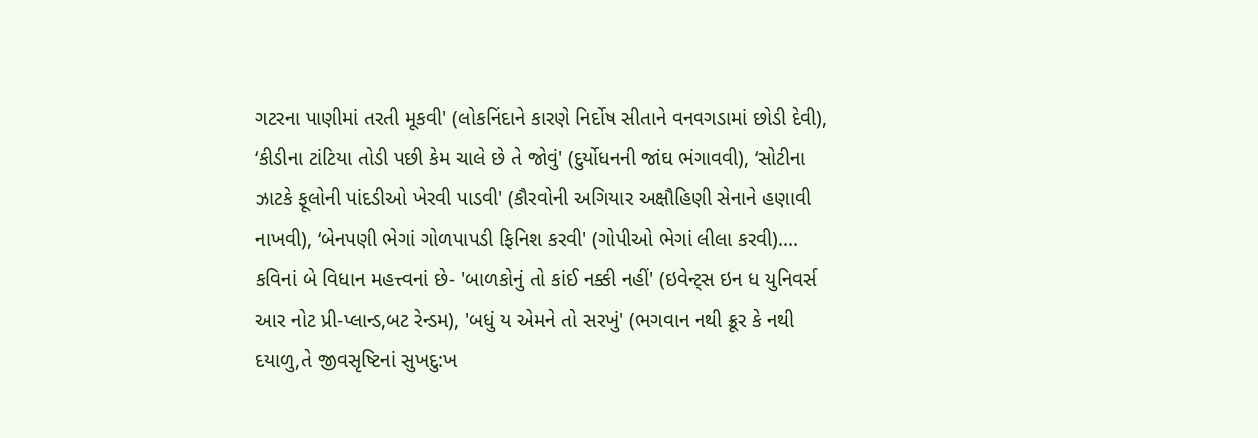ગટરના પાણીમાં તરતી મૂકવી' (લોકનિંદાને કારણે નિર્દોષ સીતાને વનવગડામાં છોડી દેવી), ‘કીડીના ટાંટિયા તોડી પછી કેમ ચાલે છે તે જોવું' (દુર્યોધનની જાંઘ ભંગાવવી), ‘સોટીના ઝાટકે ફૂલોની પાંદડીઓ ખેરવી પાડવી' (કૌરવોની અગિયાર અક્ષૌહિણી સેનાને હણાવી નાખવી), ‘બેનપણી ભેગાં ગોળપાપડી ફિનિશ કરવી' (ગોપીઓ ભેગાં લીલા કરવી)....
કવિનાં બે વિધાન મહત્ત્વનાં છે- 'બાળકોનું તો કાંઈ નક્કી નહીં' (ઇવેન્ટ્સ ઇન ધ યુનિવર્સ આર નોટ પ્રી-પ્લાન્ડ,બટ રેન્ડમ), 'બધું ય એમને તો સરખું' (ભગવાન નથી ક્રૂર કે નથી દયાળુ,તે જીવસૃષ્ટિનાં સુખદુ:ખ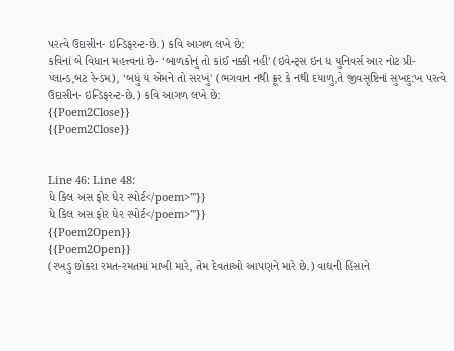પરત્વે ઉદાસીન- ઇન્ડિફરન્ટ-છે.) કવિ આગળ લખે છે:
કવિનાં બે વિધાન મહત્ત્વનાં છે- ‘બાળકોનું તો કાંઈ નક્કી નહીં' (ઇવેન્ટ્સ ઇન ધ યુનિવર્સ આર નોટ પ્રી-પ્લાન્ડ,બટ રેન્ડમ), ‘બધું ય એમને તો સરખું' (ભગવાન નથી ક્રૂર કે નથી દયાળુ,તે જીવસૃષ્ટિનાં સુખદુ:ખ પરત્વે ઉદાસીન- ઇન્ડિફરન્ટ-છે.) કવિ આગળ લખે છે:
{{Poem2Close}}
{{Poem2Close}}


Line 46: Line 48:
ધે કિલ અસ ફોર ધેર સ્પોર્ટ</poem>'''}}
ધે કિલ અસ ફોર ધેર સ્પોર્ટ</poem>'''}}
{{Poem2Open}}
{{Poem2Open}}
(રખડુ છોકરા રમત-રમતમાં માખી મારે, તેમ દેવતાઓ આપણને મારે છે.) વાઘની હિંસાને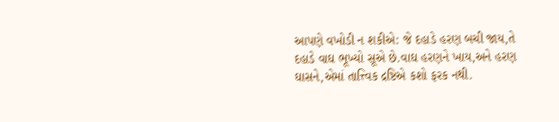આપણે વખોડી ન શકીએ: જે દહાડે હરણ બચી જાય,તે દહાડે વાઘ ભૂખ્યો સૂએ છે.વાઘ હરણને ખાય,અને હરણ ઘાસને,એમાં તાત્ત્વિક દ્રષ્ટિએ કશો ફરક નથી.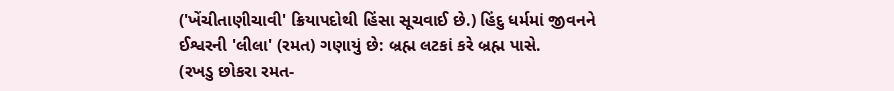('ખેંચીતાણીચાવી' ક્રિયાપદોથી હિંસા સૂચવાઈ છે.) હિંદુ ધર્મમાં જીવનને ઈશ્વરની 'લીલા' (રમત) ગણાયું છે: બ્રહ્મ લટકાં કરે બ્રહ્મ પાસે.
(રખડુ છોકરા રમત-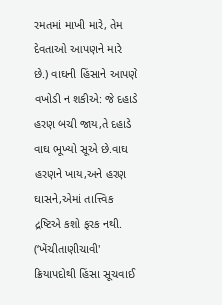રમતમાં માખી મારે, તેમ દેવતાઓ આપણને મારે છે.) વાઘની હિંસાને આપણે વખોડી ન શકીએ: જે દહાડે હરણ બચી જાય,તે દહાડે વાઘ ભૂખ્યો સૂએ છે.વાઘ હરણને ખાય,અને હરણ ઘાસને,એમાં તાત્ત્વિક દ્રષ્ટિએ કશો ફરક નથી. (‘ખેંચીતાણીચાવી' ક્રિયાપદોથી હિંસા સૂચવાઈ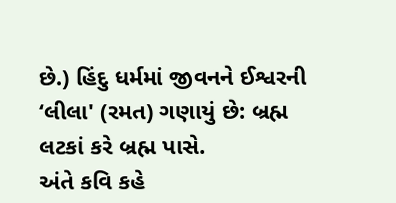છે.) હિંદુ ધર્મમાં જીવનને ઈશ્વરની ‘લીલા' (રમત) ગણાયું છે: બ્રહ્મ લટકાં કરે બ્રહ્મ પાસે.
અંતે કવિ કહે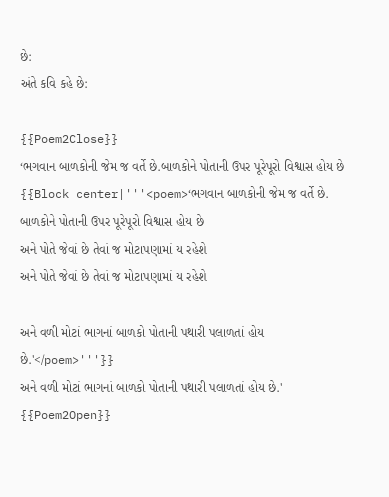છે:
અંતે કવિ કહે છે:

{{Poem2Close}}
‘ભગવાન બાળકોની જેમ જ વર્તે છે.બાળકોને પોતાની ઉપર પૂરેપૂરો વિશ્વાસ હોય છે
{{Block center|'''<poem>‘ભગવાન બાળકોની જેમ જ વર્તે છે.
બાળકોને પોતાની ઉપર પૂરેપૂરો વિશ્વાસ હોય છે
અને પોતે જેવાં છે તેવાં જ મોટાપણામાં ય રહેશે
અને પોતે જેવાં છે તેવાં જ મોટાપણામાં ય રહેશે

અને વળી મોટાં ભાગનાં બાળકો પોતાની પથારી પલાળતાં હોય છે.'</poem>'''}}
અને વળી મોટાં ભાગનાં બાળકો પોતાની પથારી પલાળતાં હોય છે.'
{{Poem2Open}}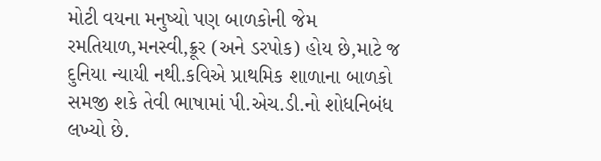મોટી વયના મનુષ્યો પણ બાળકોની જેમ રમતિયાળ,મનસ્વી,ક્રૂર (અને ડરપોક) હોય છે,માટે જ દુનિયા ન્યાયી નથી.કવિએ પ્રાથમિક શાળાના બાળકો સમજી શકે તેવી ભાષામાં પી.એચ.ડી.નો શોધનિબંધ લખ્યો છે.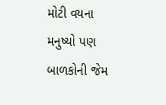મોટી વયના મનુષ્યો પણ બાળકોની જેમ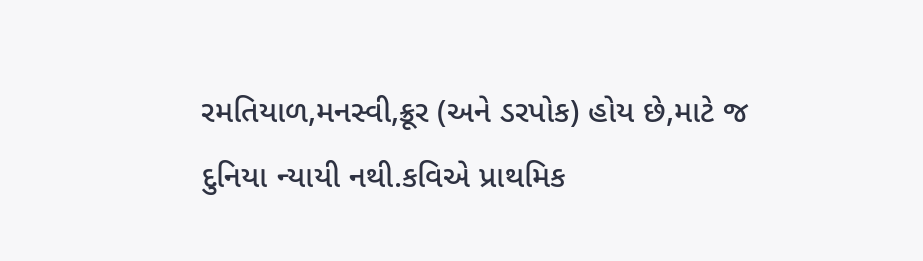રમતિયાળ,મનસ્વી,ક્રૂર (અને ડરપોક) હોય છે,માટે જ દુનિયા ન્યાયી નથી.કવિએ પ્રાથમિક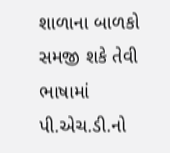શાળાના બાળકો સમજી શકે તેવી ભાષામાં પી.એચ.ડી.નો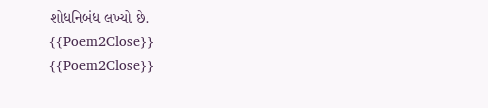શોધનિબંધ લખ્યો છે.
{{Poem2Close}}
{{Poem2Close}}